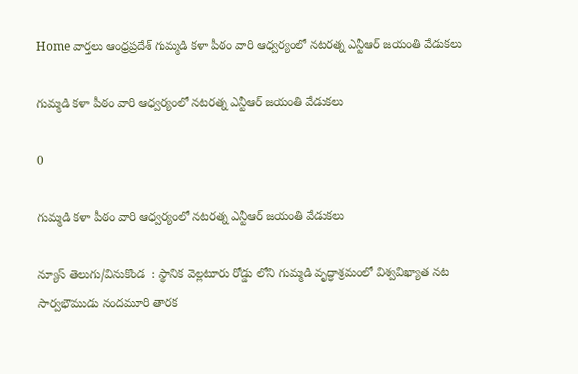Home వార్తలు ఆంధ్రప్రదేశ్‌ గుమ్మడి కళా పీఠం వారి ఆధ్వర్యంలో నటరత్న ఎన్టీఆర్ జయంతి వేడుకలు

గుమ్మడి కళా పీఠం వారి ఆధ్వర్యంలో నటరత్న ఎన్టీఆర్ జయంతి వేడుకలు

0

గుమ్మడి కళా పీఠం వారి ఆధ్వర్యంలో నటరత్న ఎన్టీఆర్ జయంతి వేడుకలు

న్యూస్ తెలుగు/వినుకొండ  : స్థానిక వెల్లటూరు రోడ్డు లోని గుమ్మడి వృద్ధాశ్రమంలో విశ్వవిఖ్యాత నట సార్వభౌముడు నందమూరి తారక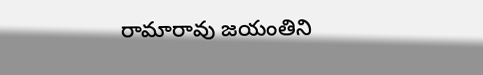రామారావు జయంతిని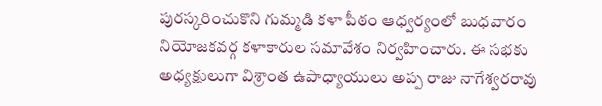పురస్కరించుకొని గుమ్మడి కళా పీఠం ఆధ్వర్యంలో బుధవారం నియోజకవర్గ కళాకారుల సమావేశం నిర్వహించారు. ఈ సభకు అధ్యక్షులుగా విశ్రాంత ఉపాధ్యాయులు అప్ప రాజు నాగేశ్వరరావు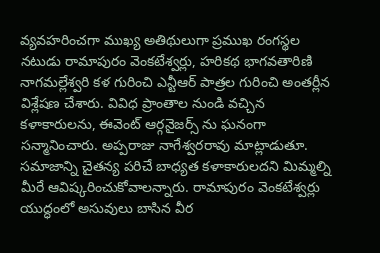వ్యవహరించగా ముఖ్య అతిథులుగా ప్రముఖ రంగస్థల నటుడు రామాపురం వెంకటేశ్వర్లు, హరికథ భాగవతారిణి నాగమల్లేశ్వరి కళ గురించి ఎన్టీఆర్ పాత్రల గురించి అంతర్లీన విశ్లేషణ చేశారు. వివిధ ప్రాంతాల నుండి వచ్చిన కళాకారులను, ఈవెంట్ ఆర్గనైజర్స్ ను ఘనంగా సన్మానించారు. అప్పరాజు నాగేశ్వరరావు మాట్లాడుతూ. సమాజాన్ని చైతన్య పరిచే బాధ్యత కళాకారులదని మిమ్మల్ని మీరే ఆవిష్కరించుకోవాలన్నారు. రామాపురం వెంకటేశ్వర్లు యుద్ధంలో అసువులు బాసిన వీర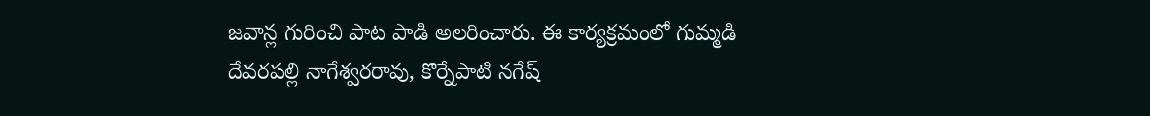జవాన్ల గురించి పాట పాడి అలరించారు. ఈ కార్యక్రమంలో గుమ్మడి దేవరపల్లి నాగేశ్వరరావు, కొర్నేపాటి నగేష్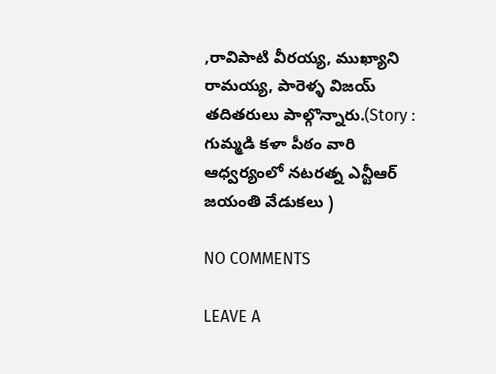,రావిపాటి వీరయ్య, ముఖ్యాని రామయ్య, పారెళ్ళ విజయ్ తదితరులు పాల్గొన్నారు.(Story : గుమ్మడి కళా పీఠం వారి ఆధ్వర్యంలో నటరత్న ఎన్టీఆర్ జయంతి వేడుకలు )

NO COMMENTS

LEAVE A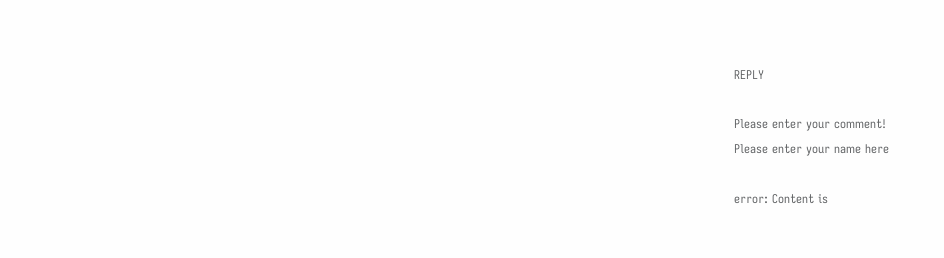REPLY

Please enter your comment!
Please enter your name here

error: Content is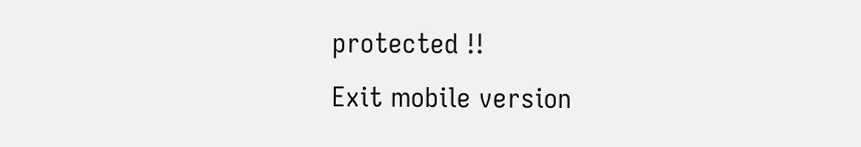protected !!
Exit mobile version